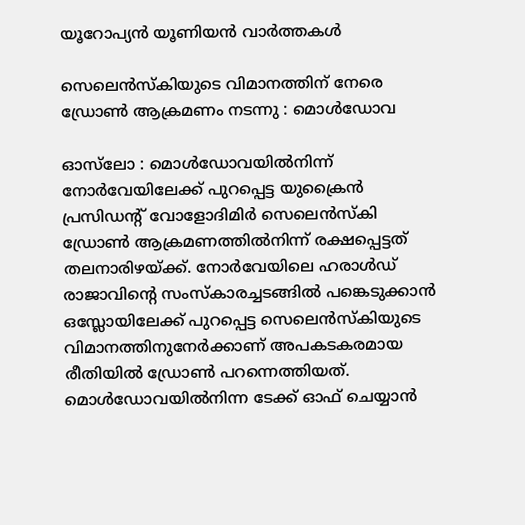യൂറോപ്യൻ യൂണിയൻ വാർത്തകൾ

സെലെൻസ്‌കിയുടെ വിമാനത്തിന് നേരെ ഡ്രോൺ ആക്രമണം നടന്നു : മൊൾഡോവ

ഓസ്‌ലോ : മൊൾഡോവയിൽനിന്ന് നോർവേയിലേക്ക് പുറപ്പെട്ട യുക്രൈൻ പ്രസിഡന്റ് വോളോദിമിർ സെലെൻസ്‌കി ഡ്രോൺ ആക്രമണത്തിൽനിന്ന് രക്ഷപ്പെട്ടത് തലനാരിഴയ്ക്ക്. നോർവേയിലെ ഹരാൾഡ് രാജാവിന്റെ സംസ്‌കാരച്ചടങ്ങിൽ പങ്കെടുക്കാൻ ഒസ്ലോയിലേക്ക് പുറപ്പെട്ട സെലെൻസ്‌കിയുടെ വിമാനത്തിനുനേർക്കാണ് അപകടകരമായ രീതിയിൽ ഡ്രോൺ പറന്നെത്തിയത്. മൊൾഡോവയിൽനിന്ന ടേക്ക് ഓഫ് ചെയ്യാൻ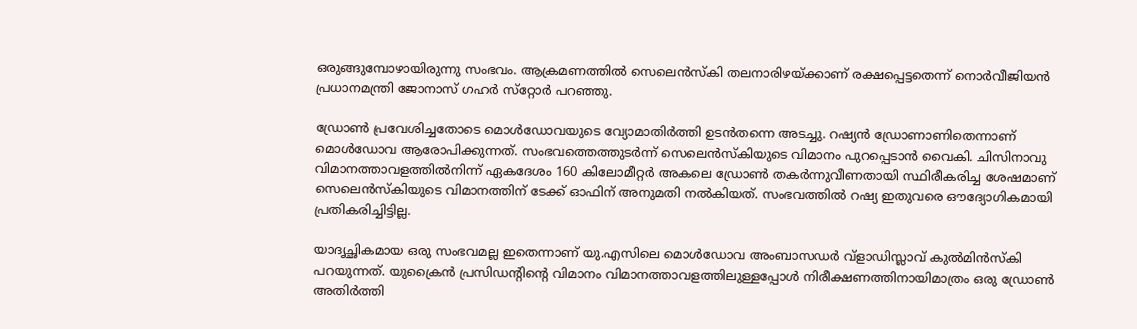ഒരുങ്ങുമ്പോഴായിരുന്നു സംഭവം. ആക്രമണത്തിൽ സെലെൻസ്‌കി തലനാരിഴയ്ക്കാണ് രക്ഷപ്പെട്ടതെന്ന് നൊർവീജിയൻ പ്രധാനമന്ത്രി ജോനാസ് ഗഹർ സ്‌റ്റോർ പറഞ്ഞു.

ഡ്രോൺ പ്രവേശിച്ചതോടെ മൊൾഡോവയുടെ വ്യോമാതിർത്തി ഉടൻതന്നെ അടച്ചു. റഷ്യൻ ഡ്രോണാണിതെന്നാണ് മൊൾഡോവ ആരോപിക്കുന്നത്. സംഭവത്തെത്തുടർന്ന് സെലെൻസ്‌കിയുടെ വിമാനം പുറപ്പെടാൻ വൈകി. ചിസിനാവു വിമാനത്താവളത്തിൽനിന്ന് ഏകദേശം 160 കിലോമീറ്റർ അകലെ ഡ്രോൺ തകർന്നുവീണതായി സ്ഥിരീകരിച്ച ശേഷമാണ് സെലെൻസ്‌കിയുടെ വിമാനത്തിന് ടേക്ക് ഓഫിന് അനുമതി നൽകിയത്. സംഭവത്തിൽ റഷ്യ ഇതുവരെ ഔദ്യോഗികമായി പ്രതികരിച്ചിട്ടില്ല.

യാദൃച്ഛികമായ ഒരു സംഭവമല്ല ഇതെന്നാണ് യു.എസിലെ മൊൾഡോവ അംബാസഡർ വ്‌ളാഡിസ്ലാവ് കുൽമിൻസ്‌കി പറയുന്നത്. യുക്രൈൻ പ്രസിഡന്റിന്റെ വിമാനം വിമാനത്താവളത്തിലുള്ളപ്പോൾ നിരീക്ഷണത്തിനായിമാത്രം ഒരു ഡ്രോൺ അതിർത്തി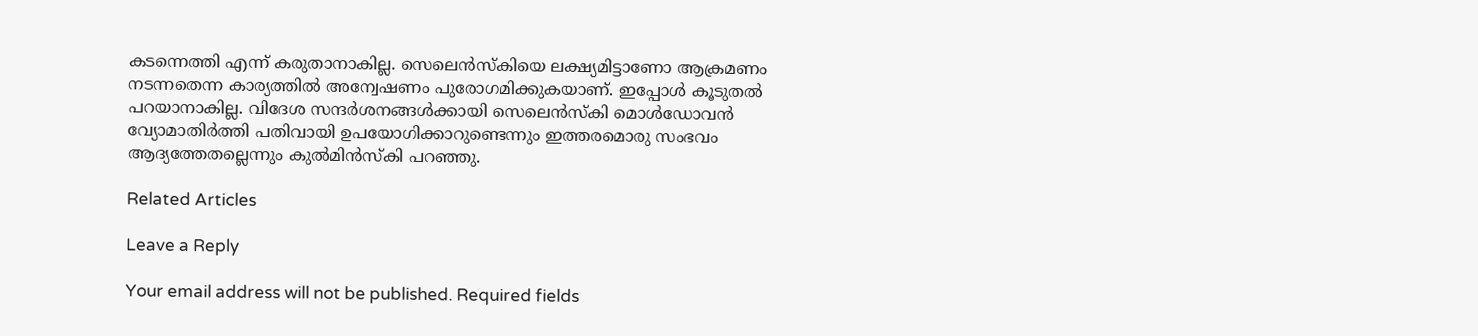കടന്നെത്തി എന്ന് കരുതാനാകില്ല. സെലെൻസ്‌കിയെ ലക്ഷ്യമിട്ടാണോ ആക്രമണം നടന്നതെന്ന കാര്യത്തിൽ അന്വേഷണം പുരോഗമിക്കുകയാണ്. ഇപ്പോൾ കൂടുതൽ പറയാനാകില്ല. വിദേശ സന്ദർശനങ്ങൾക്കായി സെലെൻസ്‌കി മൊൾഡോവൻ വ്യോമാതിർത്തി പതിവായി ഉപയോഗിക്കാറുണ്ടെന്നും ഇത്തരമൊരു സംഭവം ആദ്യത്തേതല്ലെന്നും കുൽമിൻസ്‌കി പറഞ്ഞു.

Related Articles

Leave a Reply

Your email address will not be published. Required fields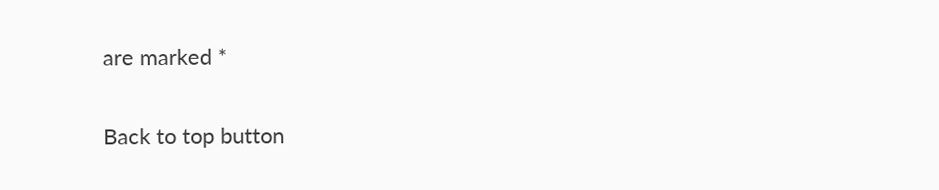are marked *

Back to top button